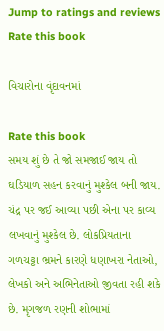Jump to ratings and reviews
Rate this book

વિચારોના વૃંદાવનમાં

Rate this book
સમય શું છે તે જો સમજાઈ જાય તો ઘડિયાળ સહન કરવાનું મુશ્કેલ બની જાય. ચંદ્ર પર જઈ આવ્યા પછી એના પર કાવ્ય લખવાનું મુશ્કેલ છે. લોકપ્રિયતાના ગળચટ્ટા ભ્રમને કારણે ધણાખરા નેતાઓ, લેખકો અને અભિનેતાઓ જીવતા રહી શકે છે. મૃગજળ રણની શોભામાં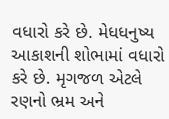વધારો કરે છે. મેધધનુષ્ય આકાશની શોભામાં વધારો કરે છે. મૃગજળ એટલે રણનો ભ્રમ અને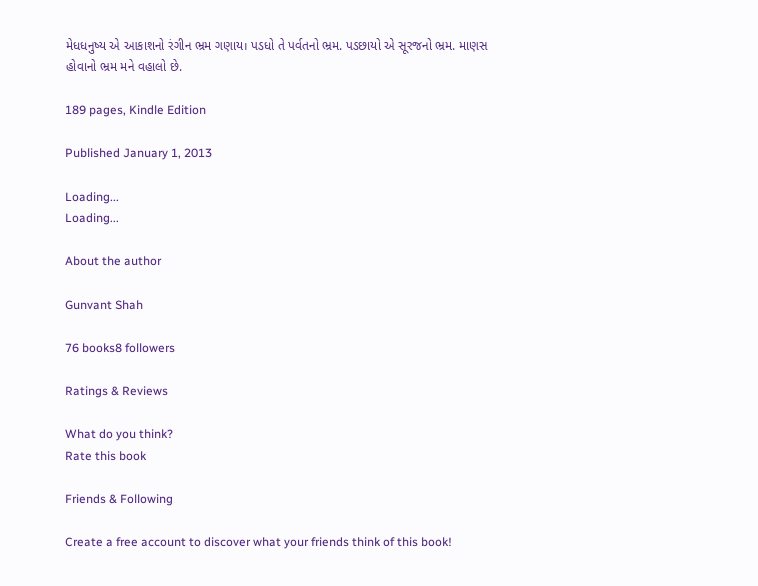મેધધનુષ્ય એ આકાશનો રંગીન ભ્રમ ગણાય। પડધો તે પર્વતનો ભ્રમ. પડછાયો એ સૂરજનો ભ્રમ. માણસ હોવાનો ભ્રમ મને વહાલો છે.

189 pages, Kindle Edition

Published January 1, 2013

Loading...
Loading...

About the author

Gunvant Shah

76 books8 followers

Ratings & Reviews

What do you think?
Rate this book

Friends & Following

Create a free account to discover what your friends think of this book!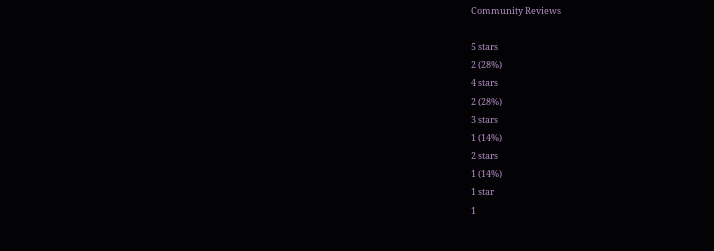Community Reviews

5 stars
2 (28%)
4 stars
2 (28%)
3 stars
1 (14%)
2 stars
1 (14%)
1 star
1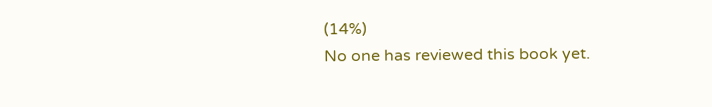(14%)
No one has reviewed this book yet.